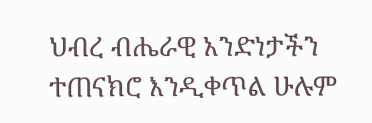ህብረ ብሔራዊ አንድነታችን ተጠናክሮ እንዲቀጥል ሁሉም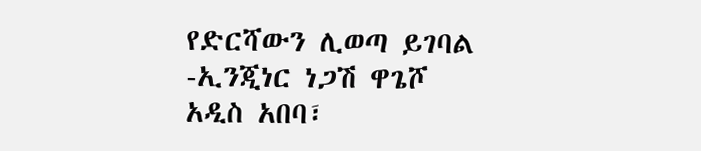የድርሻውን ሊወጣ ይገባል -ኢንጂነር ነጋሽ ዋጌሾ
አዲስ አበባ፣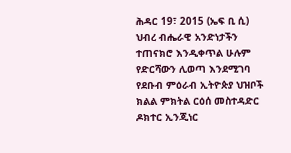ሕዳር 19፣ 2015 (ኤፍ ቢ ሲ) ህብረ ብሔራዊ አንድነታችን ተጠናክሮ እንዲቀጥል ሁሉም የድርሻውን ሊወጣ እንደሚገባ የደቡብ ምዕራብ ኢትዮጵያ ህዝቦች ክልል ምክትል ርዕሰ መስተዳድር ዶክተር ኢንጂነር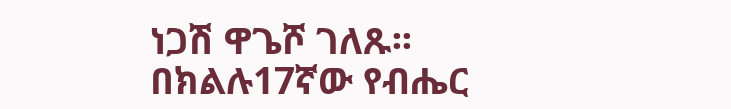ነጋሽ ዋጌሾ ገለጹ፡፡
በክልሉ17ኛው የብሔር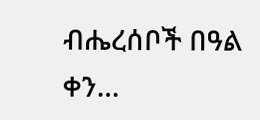ብሔረሰቦች በዓል ቀን…